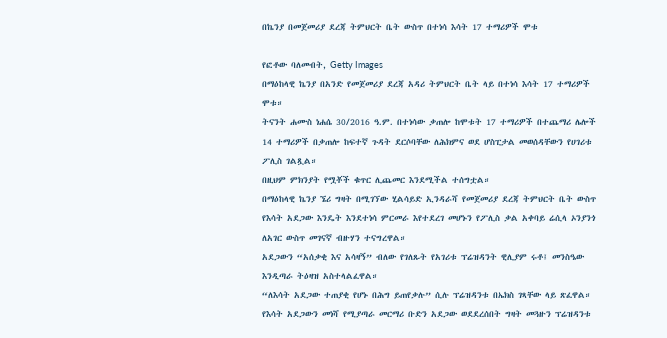በኬንያ በመጀመሪያ ደረጃ ትምህርት ቤት ውስጥ በተነሳ እሳት 17 ተማሪዎች ሞቱ

የፎቶው ባለመብት, Getty Images
በማዕከላዊ ኬንያ በአንድ የመጀመሪያ ደረጃ አዳሪ ትምህርት ቤት ላይ በተነሳ እሳት 17 ተማሪዎች ሞቱ።
ትናንት ሐሙስ ነሐሴ 30/2016 ዓ.ም. በተነሳው ቃጠሎ ከሞቱት 17 ተማሪዎች በተጨማሪ ሌሎች 14 ተማሪዎች በቃጠሎ ከፍተኛ ጉዳት ደርሶባቸው ለሕክምና ወደ ሆስፒታል መወሰዳቸውን የሀገሪቱ ፖሊስ ገልጿል።
በዚህም ምክንያት የሟቾች ቁጥር ሊጨመር እንደሚችል ተሰግቷል።
በማዕከላዊ ኬንያ ኜሪ ግዛት በሚገኘው ሂልሳይድ ኢንዳራሻ የመጀመሪያ ደረጃ ትምህርት ቤት ውስጥ የእሳት አደጋው እንዴት እንደተነሳ ምርመራ እየተደረገ መሆኑን የፖሊስ ቃል አቀባይ ሬሲላ ኦንያንጎ ለአገር ውስጥ መገናኛ ብዙሃን ተናግረዋል።
አደጋውን “አሰቃቂ እና አሳዛኝ” ብለው የገለጹት የአገሪቱ ፕሬዝዳንት ዊሊያም ሩቶ፤ መንስዔው እንዲጣራ ትዕዛዝ አስተላልፈዋል።
“ለእሳት አደጋው ተጠያቂ የሆኑ በሕግ ይጠየቃሉ” ሲሉ ፕሬዝዳንቱ በኤክስ ገጻቸው ላይ ጽፈዋል።
የእሳት አደጋውን መነሻ የሚያጣራ መርማሪ ቡድን አደጋው ወደደረሰበት ግዛት መጓዙን ፕሬዝዳንቱ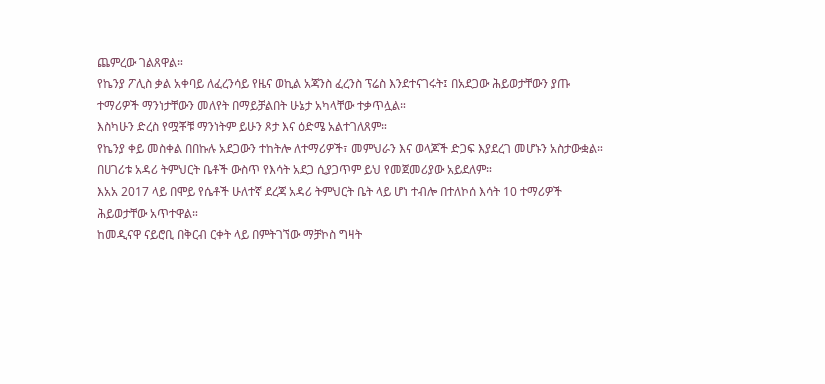ጨምረው ገልጸዋል።
የኬንያ ፖሊስ ቃል አቀባይ ለፈረንሳይ የዜና ወኪል አጃንስ ፈረንስ ፕሬስ እንደተናገሩት፤ በአደጋው ሕይወታቸውን ያጡ ተማሪዎች ማንነታቸውን መለየት በማይቻልበት ሁኔታ አካላቸው ተቃጥሏል።
እስካሁን ድረስ የሟቾቹ ማንነትም ይሁን ጾታ እና ዕድሜ አልተገለጸም።
የኬንያ ቀይ መስቀል በበኩሉ አደጋውን ተከትሎ ለተማሪዎች፣ መምህራን እና ወላጆች ድጋፍ እያደረገ መሆኑን አስታውቋል።
በሀገሪቱ አዳሪ ትምህርት ቤቶች ውስጥ የእሳት አደጋ ሲያጋጥም ይህ የመጀመሪያው አይደለም።
እአአ 2017 ላይ በሞይ የሴቶች ሁለተኛ ደረጃ አዳሪ ትምህርት ቤት ላይ ሆነ ተብሎ በተለኮሰ እሳት 10 ተማሪዎች ሕይወታቸው አጥተዋል።
ከመዲናዋ ናይሮቢ በቅርብ ርቀት ላይ በምትገኘው ማቻኮስ ግዛት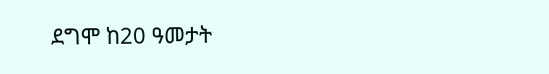ደግሞ ከ20 ዓመታት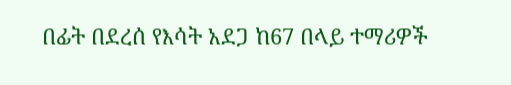በፊት በደረሰ የእሳት አደጋ ከ67 በላይ ተማሪዎች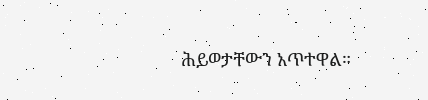ሕይወታቸውን አጥተዋል።